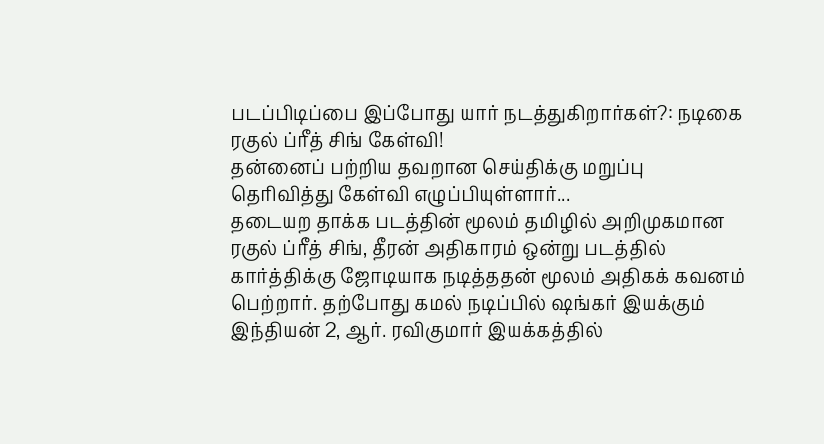படப்பிடிப்பை இப்போது யார் நடத்துகிறார்கள்?: நடிகை ரகுல் ப்ரீத் சிங் கேள்வி!
தன்னைப் பற்றிய தவறான செய்திக்கு மறுப்பு தெரிவித்து கேள்வி எழுப்பியுள்ளார்...
தடையற தாக்க படத்தின் மூலம் தமிழில் அறிமுகமான ரகுல் ப்ரீத் சிங், தீரன் அதிகாரம் ஒன்று படத்தில் கார்த்திக்கு ஜோடியாக நடித்ததன் மூலம் அதிகக் கவனம் பெற்றார். தற்போது கமல் நடிப்பில் ஷங்கர் இயக்கும் இந்தியன் 2, ஆர். ரவிகுமார் இயக்கத்தில்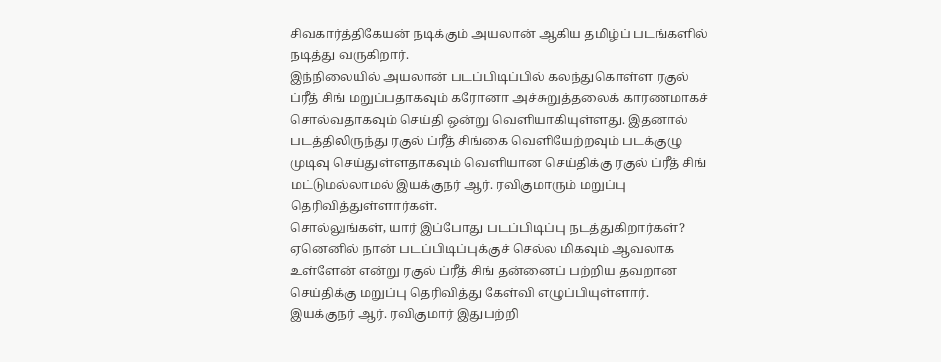சிவகார்த்திகேயன் நடிக்கும் அயலான் ஆகிய தமிழ்ப் படங்களில் நடித்து வருகிறார்.
இந்நிலையில் அயலான் படப்பிடிப்பில் கலந்துகொள்ள ரகுல் ப்ரீத் சிங் மறுப்பதாகவும் கரோனா அச்சுறுத்தலைக் காரணமாகச் சொல்வதாகவும் செய்தி ஒன்று வெளியாகியுள்ளது. இதனால் படத்திலிருந்து ரகுல் ப்ரீத் சிங்கை வெளியேற்றவும் படக்குழு முடிவு செய்துள்ளதாகவும் வெளியான செய்திக்கு ரகுல் ப்ரீத் சிங் மட்டுமல்லாமல் இயக்குநர் ஆர். ரவிகுமாரும் மறுப்பு தெரிவித்துள்ளார்கள்.
சொல்லுங்கள், யார் இப்போது படப்பிடிப்பு நடத்துகிறார்கள்? ஏனெனில் நான் படப்பிடிப்புக்குச் செல்ல மிகவும் ஆவலாக உள்ளேன் என்று ரகுல் ப்ரீத் சிங் தன்னைப் பற்றிய தவறான செய்திக்கு மறுப்பு தெரிவித்து கேள்வி எழுப்பியுள்ளார்.
இயக்குநர் ஆர். ரவிகுமார் இதுபற்றி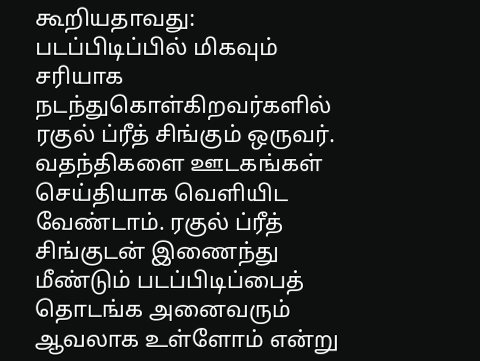கூறியதாவது: படப்பிடிப்பில் மிகவும் சரியாக நடந்துகொள்கிறவர்களில் ரகுல் ப்ரீத் சிங்கும் ஒருவர். வதந்திகளை ஊடகங்கள் செய்தியாக வெளியிட வேண்டாம். ரகுல் ப்ரீத் சிங்குடன் இணைந்து மீண்டும் படப்பிடிப்பைத் தொடங்க அனைவரும் ஆவலாக உள்ளோம் என்று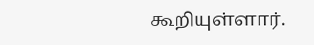கூறியுள்ளார்.